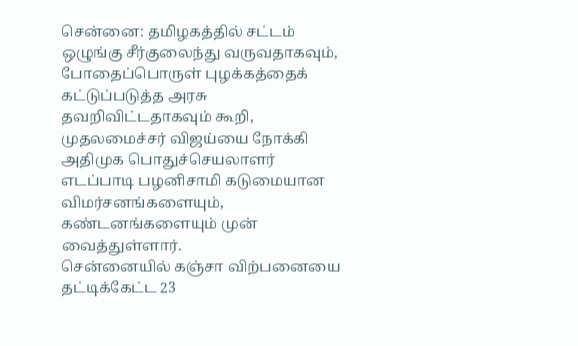சென்னை: தமிழகத்தில் சட்டம் ஒழுங்கு சீர்குலைந்து வருவதாகவும், போதைப்பொருள் புழக்கத்தைக் கட்டுப்படுத்த அரசு தவறிவிட்டதாகவும் கூறி, முதலமைச்சர் விஜய்யை நோக்கி அதிமுக பொதுச்செயலாளர் எடப்பாடி பழனிசாமி கடுமையான விமர்சனங்களையும், கண்டனங்களையும் முன் வைத்துள்ளார்.
சென்னையில் கஞ்சா விற்பனையை தட்டிக்கேட்ட 23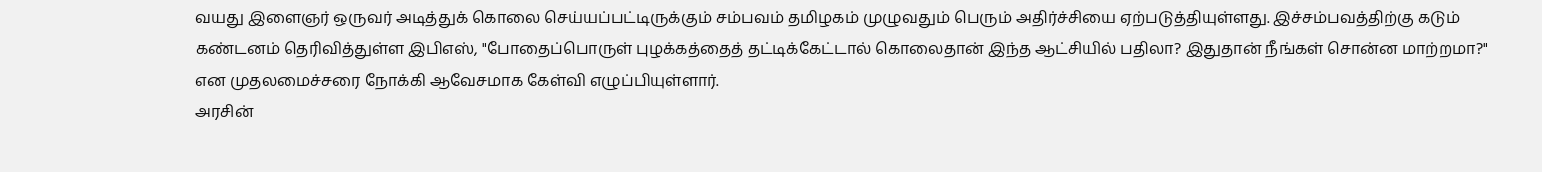வயது இளைஞர் ஒருவர் அடித்துக் கொலை செய்யப்பட்டிருக்கும் சம்பவம் தமிழகம் முழுவதும் பெரும் அதிர்ச்சியை ஏற்படுத்தியுள்ளது. இச்சம்பவத்திற்கு கடும் கண்டனம் தெரிவித்துள்ள இபிஎஸ், "போதைப்பொருள் புழக்கத்தைத் தட்டிக்கேட்டால் கொலைதான் இந்த ஆட்சியில் பதிலா? இதுதான் நீங்கள் சொன்ன மாற்றமா?" என முதலமைச்சரை நோக்கி ஆவேசமாக கேள்வி எழுப்பியுள்ளார்.
அரசின்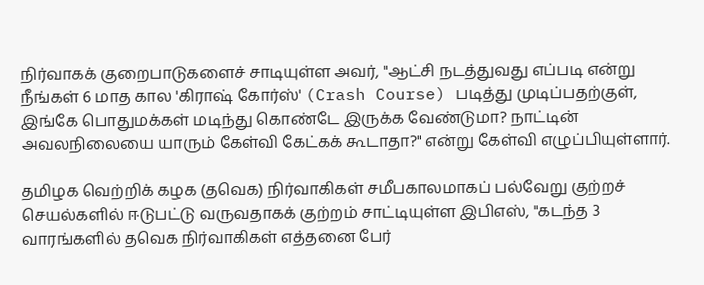நிர்வாகக் குறைபாடுகளைச் சாடியுள்ள அவர், "ஆட்சி நடத்துவது எப்படி என்று நீங்கள் 6 மாத கால 'கிராஷ் கோர்ஸ்' (Crash Course) படித்து முடிப்பதற்குள், இங்கே பொதுமக்கள் மடிந்து கொண்டே இருக்க வேண்டுமா? நாட்டின் அவலநிலையை யாரும் கேள்வி கேட்கக் கூடாதா?" என்று கேள்வி எழுப்பியுள்ளார்.

தமிழக வெற்றிக் கழக (தவெக) நிர்வாகிகள் சமீபகாலமாகப் பல்வேறு குற்றச் செயல்களில் ஈடுபட்டு வருவதாகக் குற்றம் சாட்டியுள்ள இபிஎஸ், "கடந்த 3 வாரங்களில் தவெக நிர்வாகிகள் எத்தனை பேர்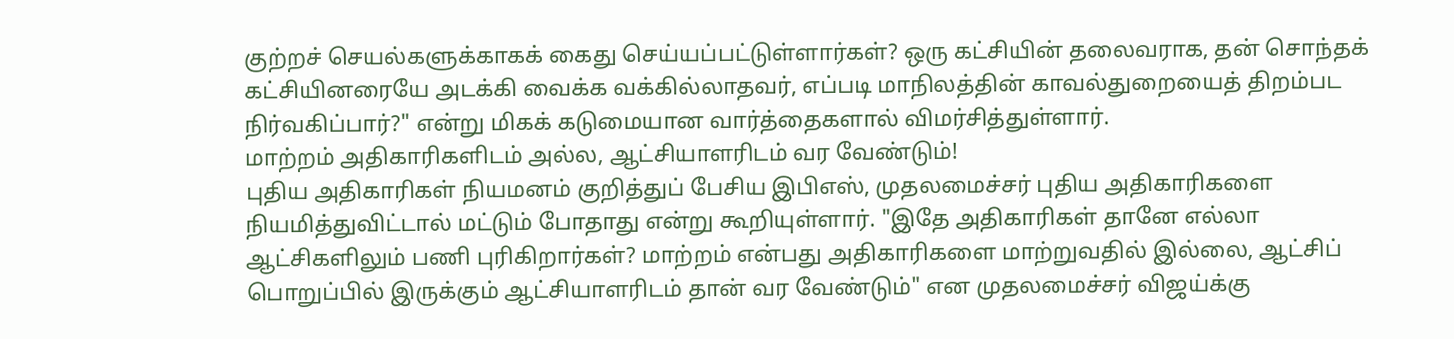குற்றச் செயல்களுக்காகக் கைது செய்யப்பட்டுள்ளார்கள்? ஒரு கட்சியின் தலைவராக, தன் சொந்தக் கட்சியினரையே அடக்கி வைக்க வக்கில்லாதவர், எப்படி மாநிலத்தின் காவல்துறையைத் திறம்பட நிர்வகிப்பார்?" என்று மிகக் கடுமையான வார்த்தைகளால் விமர்சித்துள்ளார்.
மாற்றம் அதிகாரிகளிடம் அல்ல, ஆட்சியாளரிடம் வர வேண்டும்!
புதிய அதிகாரிகள் நியமனம் குறித்துப் பேசிய இபிஎஸ், முதலமைச்சர் புதிய அதிகாரிகளை நியமித்துவிட்டால் மட்டும் போதாது என்று கூறியுள்ளார். "இதே அதிகாரிகள் தானே எல்லா ஆட்சிகளிலும் பணி புரிகிறார்கள்? மாற்றம் என்பது அதிகாரிகளை மாற்றுவதில் இல்லை, ஆட்சிப் பொறுப்பில் இருக்கும் ஆட்சியாளரிடம் தான் வர வேண்டும்" என முதலமைச்சர் விஜய்க்கு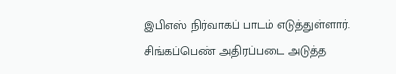இபிஎஸ் நிர்வாகப் பாடம் எடுத்துள்ளார்.
சிங்கப்பெண் அதிரப்படை அடுத்த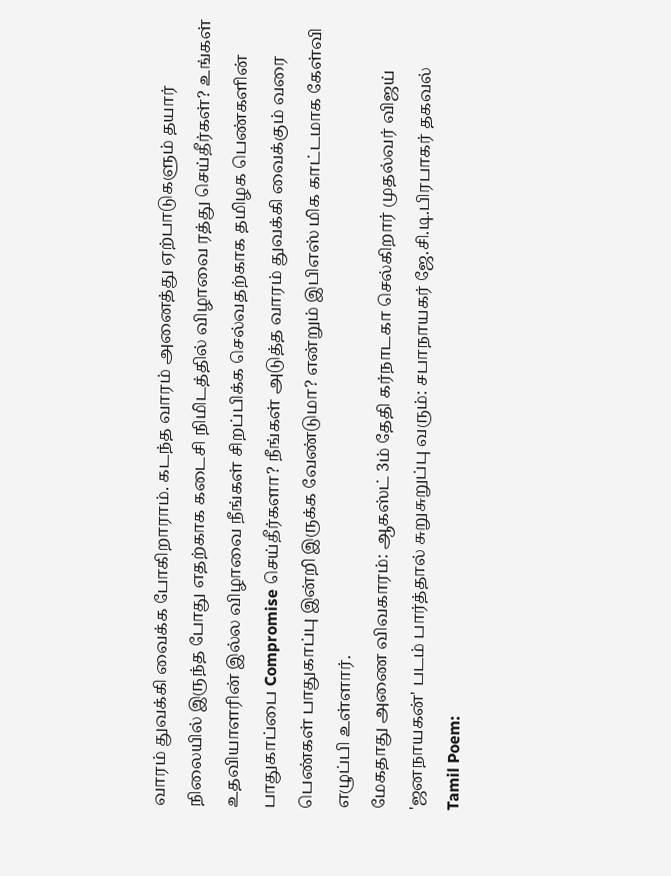வாரம் துவக்கி வைக்க போகிறாராம். கடந்த வாரம் அனைத்து ஏற்பாடுகளும் தயார் நிலையில் இருந்த போது எதற்காக கடைசி நிமிடத்தில் விழாவை ரத்து செய்தீர்கள்? உங்கள் உதவியாளரின் இல்ல விழாவை நீங்கள் சிறப்பிக்க செல்வதற்காக தமிழக பெண்களின் பாதுகாப்பை Compromise செய்தீர்களா? நீங்கள் அடுத்த வாரம் துவக்கி வைக்கும் வரை பெண்கள் பாதுகாப்பு இன்றி இருக்க வேண்டுமா? என்றும் இபிஎஸ் மிக காட்டமாக கேள்வி எழுப்பி உள்ளார்.
மேகதாது அணை விவகாரம்: ஆகஸ்ட் 3ம் தேதி கர்நாடகா செல்கிறார் முதல்வர் விஜய்
'ஜனநாயகன்' படம் பார்த்தால் சுறுசுறுப்பு வரும்: சபாநாயகர் ஜே.சி.டி.பிரபாகர் தகவல்
Tamil Poem: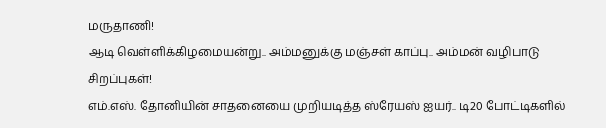மருதாணி!
ஆடி வெள்ளிக்கிழமையன்று.. அம்மனுக்கு மஞ்சள் காப்பு.. அம்மன் வழிபாடு சிறப்புகள்!
எம்.எஸ். தோனியின் சாதனையை முறியடித்த ஸ்ரேயஸ் ஐயர்.. டி20 போட்டிகளில்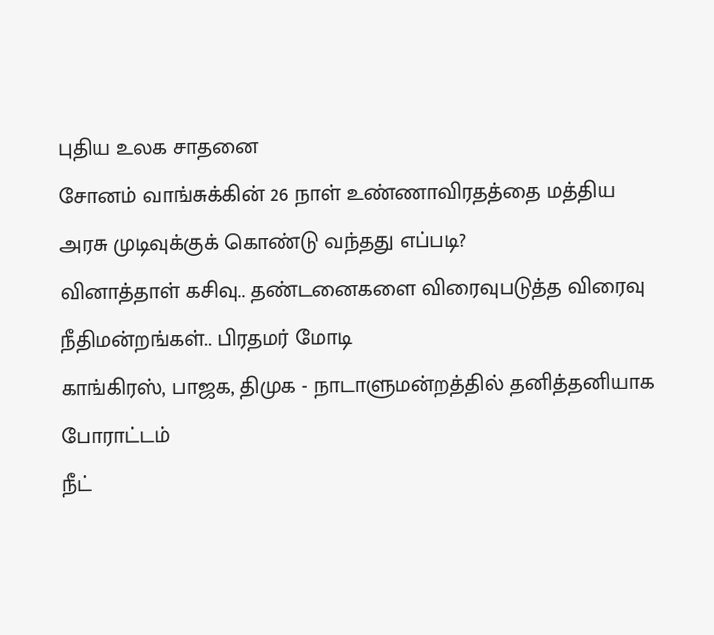புதிய உலக சாதனை
சோனம் வாங்சுக்கின் 26 நாள் உண்ணாவிரதத்தை மத்திய அரசு முடிவுக்குக் கொண்டு வந்தது எப்படி?
வினாத்தாள் கசிவு.. தண்டனைகளை விரைவுபடுத்த விரைவு நீதிமன்றங்கள்.. பிரதமர் மோடி
காங்கிரஸ், பாஜக, திமுக - நாடாளுமன்றத்தில் தனித்தனியாக போராட்டம்
நீட்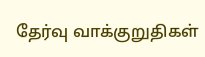தேர்வு வாக்குறுதிகள்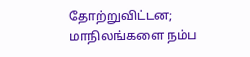தோற்றுவிட்டன; மாநிலங்களை நம்ப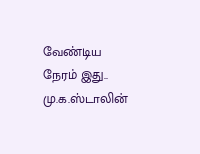வேண்டிய நேரம் இது.. மு.க.ஸ்டாலின்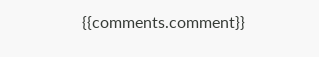{{comments.comment}}